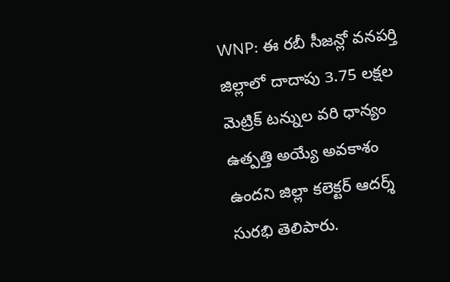WNP: ఈ రబీ సీజన్లో వనపర్తి జిల్లాలో దాదాపు 3.75 లక్షల మెట్రిక్ టన్నుల వరి ధాన్యం ఉత్పత్తి అయ్యే అవకాశం ఉందని జిల్లా కలెక్టర్ ఆదర్శ్ సురభి తెలిపారు.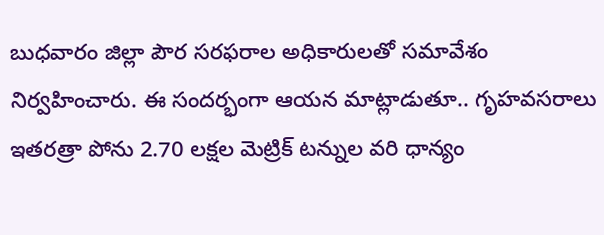బుధవారం జిల్లా పౌర సరఫరాల అధికారులతో సమావేశం నిర్వహించారు. ఈ సందర్భంగా ఆయన మాట్లాడుతూ.. గృహవసరాలు ఇతరత్రా పోను 2.70 లక్షల మెట్రిక్ టన్నుల వరి ధాన్యం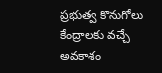ప్రభుత్వ కొనుగోలు కేంద్రాలకు వచ్చే అవకాశం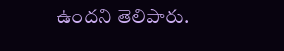ఉందని తెలిపారు.